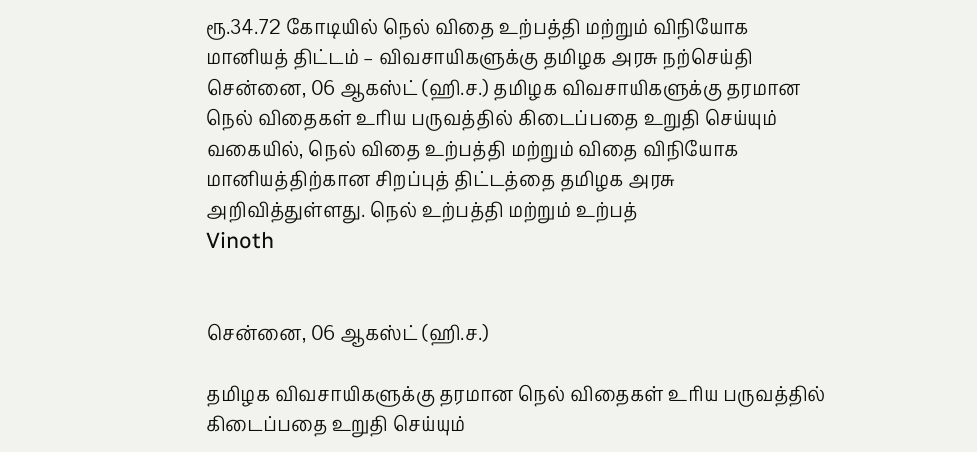ரூ.34.72 கோடியில் நெல் விதை உற்பத்தி மற்றும் விநியோக மானியத் திட்டம் – விவசாயிகளுக்கு தமிழக அரசு நற்செய்தி
சென்னை, 06 ஆகஸ்ட் (ஹி.ச.) தமிழக விவசாயிகளுக்கு தரமான நெல் விதைகள் உரிய பருவத்தில் கிடைப்பதை உறுதி செய்யும் வகையில், நெல் விதை உற்பத்தி மற்றும் விதை விநியோக மானியத்திற்கான சிறப்புத் திட்டத்தை தமிழக அரசு அறிவித்துள்ளது. நெல் உற்பத்தி மற்றும் உற்பத்
Vinoth


சென்னை, 06 ஆகஸ்ட் (ஹி.ச.)

தமிழக விவசாயிகளுக்கு தரமான நெல் விதைகள் உரிய பருவத்தில் கிடைப்பதை உறுதி செய்யும்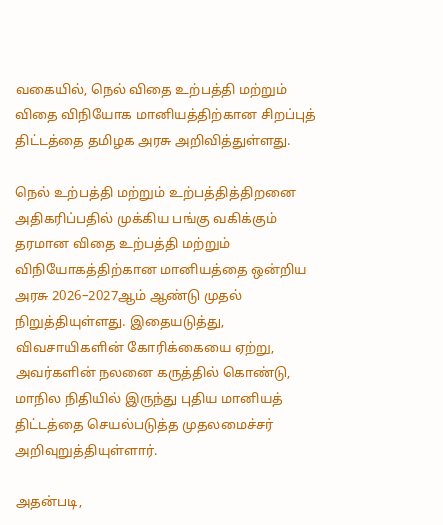வகையில், நெல் விதை உற்பத்தி மற்றும் விதை விநியோக மானியத்திற்கான சிறப்புத் திட்டத்தை தமிழக அரசு அறிவித்துள்ளது.

நெல் உற்பத்தி மற்றும் உற்பத்தித்திறனை அதிகரிப்பதில் முக்கிய பங்கு வகிக்கும் தரமான விதை உற்பத்தி மற்றும் விநியோகத்திற்கான மானியத்தை ஒன்றிய அரசு 2026–2027ஆம் ஆண்டு முதல் நிறுத்தியுள்ளது. இதையடுத்து, விவசாயிகளின் கோரிக்கையை ஏற்று, அவர்களின் நலனை கருத்தில் கொண்டு, மாநில நிதியில் இருந்து புதிய மானியத் திட்டத்தை செயல்படுத்த முதலமைச்சர் அறிவுறுத்தியுள்ளார்.

அதன்படி,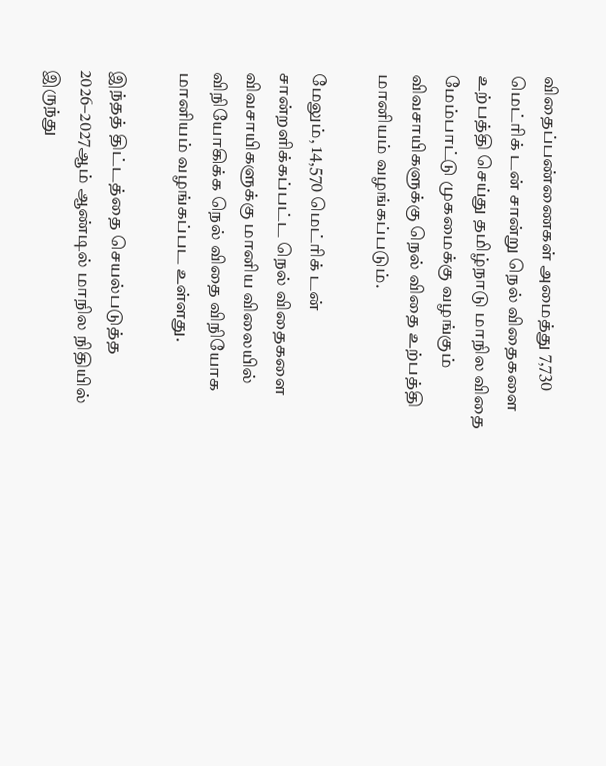விதைப்பண்ணைகள் அமைத்து 7,730 மெட்ரிக் டன் சான்று நெல் விதைகளை உற்பத்தி செய்து தமிழ்நாடு மாநில விதை மேம்பாட்டு முகமைக்கு வழங்கும் விவசாயிகளுக்கு நெல் விதை உற்பத்தி மானியம் வழங்கப்படும்.

மேலும், 14,570 மெட்ரிக் டன் சான்றளிக்கப்பட்ட நெல் விதைகளை விவசாயிகளுக்கு மானிய விலையில் விநியோகிக்க நெல் விதை விநியோக மானியம் வழங்கப்பட உள்ளது.

இந்தத் திட்டத்தை செயல்படுத்த 2026–2027ஆம் ஆண்டில் மாநில நிதியில் இருந்து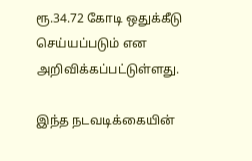ரூ.34.72 கோடி ஒதுக்கீடு செய்யப்படும் என அறிவிக்கப்பட்டுள்ளது.

இந்த நடவடிக்கையின்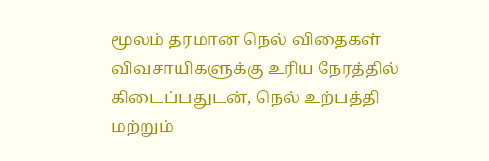மூலம் தரமான நெல் விதைகள் விவசாயிகளுக்கு உரிய நேரத்தில் கிடைப்பதுடன், நெல் உற்பத்தி மற்றும்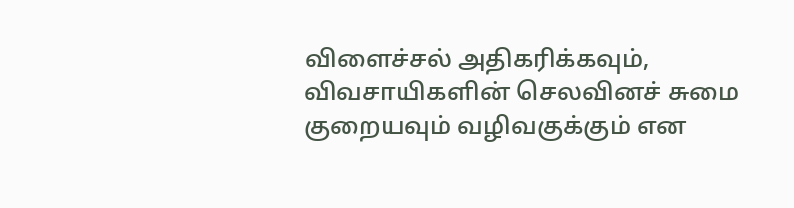விளைச்சல் அதிகரிக்கவும், விவசாயிகளின் செலவினச் சுமை குறையவும் வழிவகுக்கும் என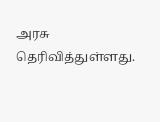அரசு தெரிவித்துள்ளது.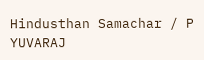Hindusthan Samachar / P YUVARAJ